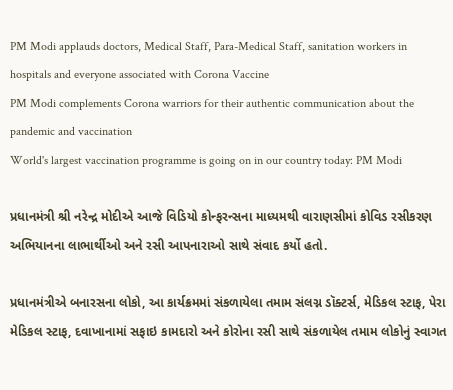PM Modi applauds doctors, Medical Staff, Para-Medical Staff, sanitation workers in hospitals and everyone associated with Corona Vaccine
PM Modi complements Corona warriors for their authentic communication about the pandemic and vaccination
World's largest vaccination programme is going on in our country today: PM Modi

પ્રધાનમંત્રી શ્રી નરેન્દ્ર મોદીએ આજે વિડિયો કોન્ફરન્સના માધ્યમથી વારાણસીમાં કોવિડ રસીકરણ અભિયાનના લાભાર્થીઓ અને રસી આપનારાઓ સાથે સંવાદ કર્યો હતો.

પ્રધાનમંત્રીએ બનારસના લોકો, આ કાર્યક્રમમાં સંકળાયેલા તમામ સંલગ્ન ડૉક્ટર્સ, મેડિકલ સ્ટાફ, પેરા મેડિકલ સ્ટાફ, દવાખાનામાં સફાઇ કામદારો અને કોરોના રસી સાથે સંકળાયેલ તમામ લોકોનું સ્વાગત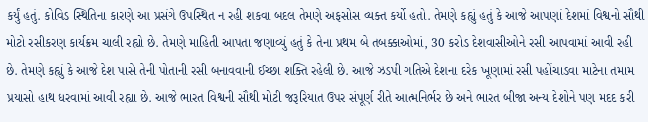કર્યું હતું. કોવિડ સ્થિતિના કારણે આ પ્રસંગે ઉપસ્થિત ન રહી શકવા બદલ તેમણે અફસોસ વ્યક્ત કર્યો હતો. તેમણે કહ્યું હતું કે આજે આપણાં દેશમાં વિશ્વનો સૌથી મોટો રસીકરણ કાર્યક્રમ ચાલી રહ્યો છે. તેમણે માહિતી આપતા જણાવ્યું હતું કે તેના પ્રથમ બે તબક્કાઓમાં, 30 કરોડ દેશવાસીઓને રસી આપવામાં આવી રહી છે. તેમણે કહ્યું કે આજે દેશ પાસે તેની પોતાની રસી બનાવવાની ઈચ્છા શક્તિ રહેલી છે. આજે ઝડપી ગતિએ દેશના દરેક ખૂણામાં રસી પહોંચાડવા માટેના તમામ પ્રયાસો હાથ ધરવામાં આવી રહ્યા છે. આજે ભારત વિશ્વની સૌથી મોટી જરૂરિયાત ઉપર સંપૂર્ણ રીતે આત્મનિર્ભર છે અને ભારત બીજા અન્ય દેશોને પણ મદદ કરી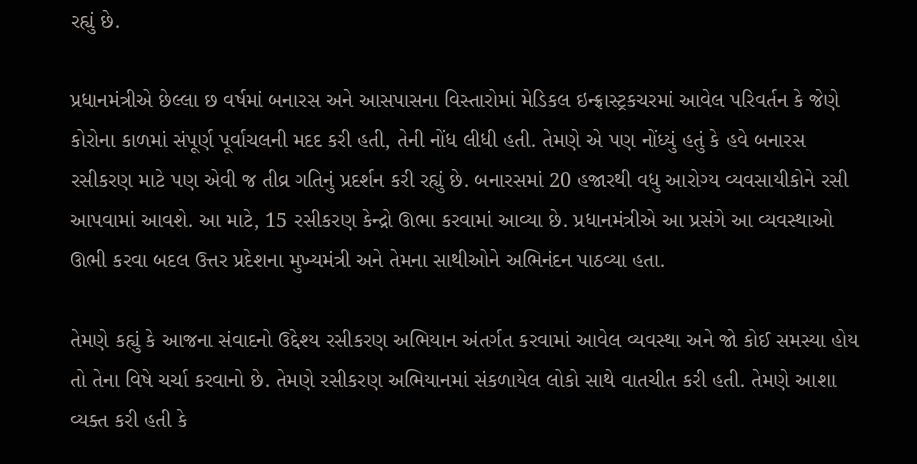રહ્યું છે.

પ્રધાનમંત્રીએ છેલ્લા છ વર્ષમાં બનારસ અને આસપાસના વિસ્તારોમાં મેડિકલ ઇન્ફ્રાસ્ટ્રકચરમાં આવેલ પરિવર્તન કે જેણે કોરોના કાળમાં સંપૂર્ણ પૂર્વાચલની મદદ કરી હતી, તેની નોંધ લીધી હતી. તેમણે એ પણ નોંધ્યું હતું કે હવે બનારસ રસીકરણ માટે પણ એવી જ તીવ્ર ગતિનું પ્રદર્શન કરી રહ્યું છે. બનારસમાં 20 હજારથી વધુ આરોગ્ય વ્યવસાયીકોને રસી આપવામાં આવશે. આ માટે, 15 રસીકરણ કેન્દ્રો ઊભા કરવામાં આવ્યા છે. પ્રધાનમંત્રીએ આ પ્રસંગે આ વ્યવસ્થાઓ ઊભી કરવા બદલ ઉત્તર પ્રદેશના મુખ્યમંત્રી અને તેમના સાથીઓને અભિનંદન પાઠવ્યા હતા.

તેમણે કહ્યું કે આજના સંવાદનો ઉદ્દેશ્ય રસીકરણ અભિયાન અંતર્ગત કરવામાં આવેલ વ્યવસ્થા અને જો કોઈ સમસ્યા હોય તો તેના વિષે ચર્ચા કરવાનો છે. તેમણે રસીકરણ અભિયાનમાં સંકળાયેલ લોકો સાથે વાતચીત કરી હતી. તેમણે આશા વ્યક્ત કરી હતી કે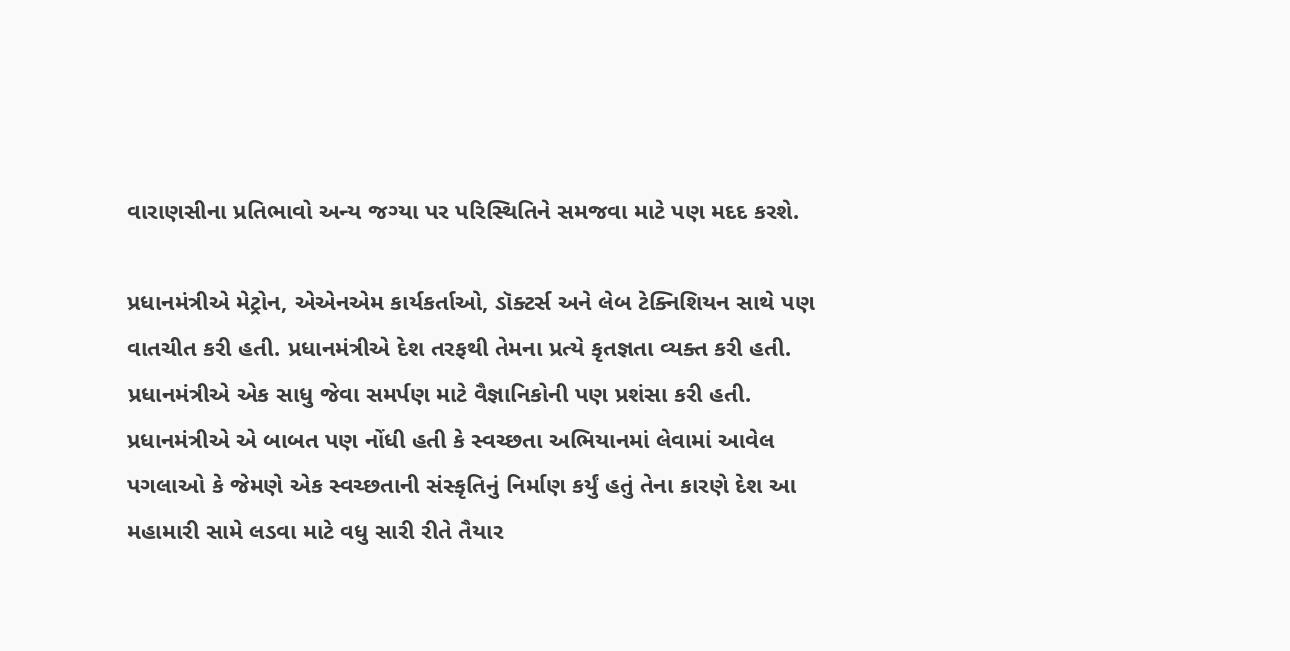વારાણસીના પ્રતિભાવો અન્ય જગ્યા પર પરિસ્થિતિને સમજવા માટે પણ મદદ કરશે.

પ્રધાનમંત્રીએ મેટ્રોન, એએનએમ કાર્યકર્તાઓ, ડૉક્ટર્સ અને લેબ ટેક્નિશિયન સાથે પણ વાતચીત કરી હતી. પ્રધાનમંત્રીએ દેશ તરફથી તેમના પ્રત્યે કૃતજ્ઞતા વ્યક્ત કરી હતી. પ્રધાનમંત્રીએ એક સાધુ જેવા સમર્પણ માટે વૈજ્ઞાનિકોની પણ પ્રશંસા કરી હતી. પ્રધાનમંત્રીએ એ બાબત પણ નોંધી હતી કે સ્વચ્છતા અભિયાનમાં લેવામાં આવેલ પગલાઓ કે જેમણે એક સ્વચ્છતાની સંસ્કૃતિનું નિર્માણ કર્યું હતું તેના કારણે દેશ આ મહામારી સામે લડવા માટે વધુ સારી રીતે તૈયાર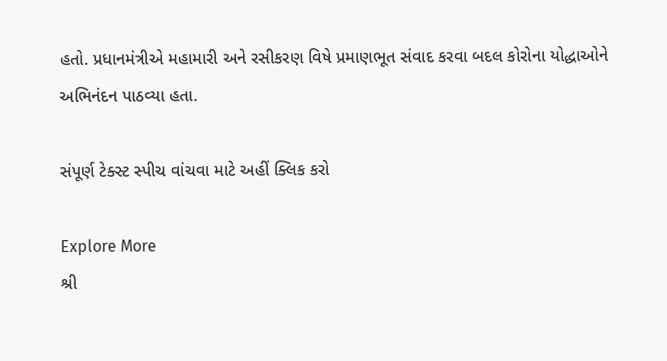હતો. પ્રધાનમંત્રીએ મહામારી અને રસીકરણ વિષે પ્રમાણભૂત સંવાદ કરવા બદલ કોરોના યોદ્ધાઓને અભિનંદન પાઠવ્યા હતા.

સંપૂર્ણ ટેક્સ્ટ સ્પીચ વાંચવા માટે અહીં ક્લિક કરો

Explore More
શ્રી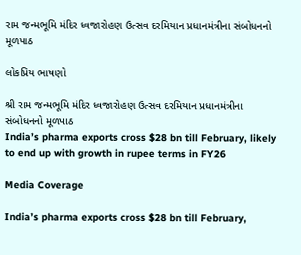રામ જન્મભૂમિ મંદિર ધ્વજારોહણ ઉત્સવ દરમિયાન પ્રધાનમંત્રીના સંબોધનનો મૂળપાઠ

લોકપ્રિય ભાષણો

શ્રી રામ જન્મભૂમિ મંદિર ધ્વજારોહણ ઉત્સવ દરમિયાન પ્રધાનમંત્રીના સંબોધનનો મૂળપાઠ
India’s pharma exports cross $28 bn till February, likely to end up with growth in rupee terms in FY26

Media Coverage

India’s pharma exports cross $28 bn till February,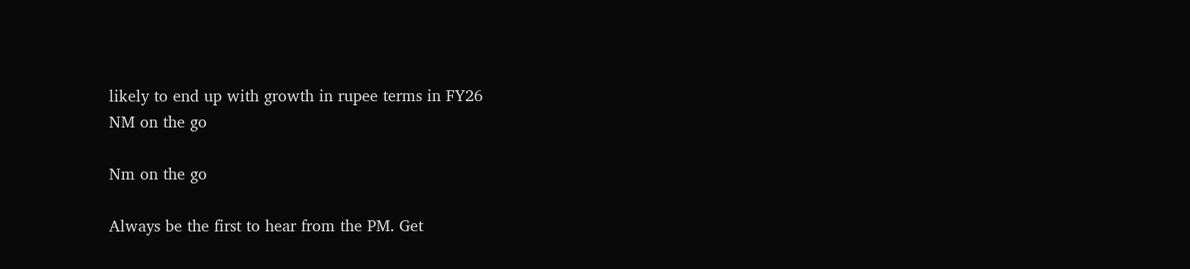likely to end up with growth in rupee terms in FY26
NM on the go

Nm on the go

Always be the first to hear from the PM. Get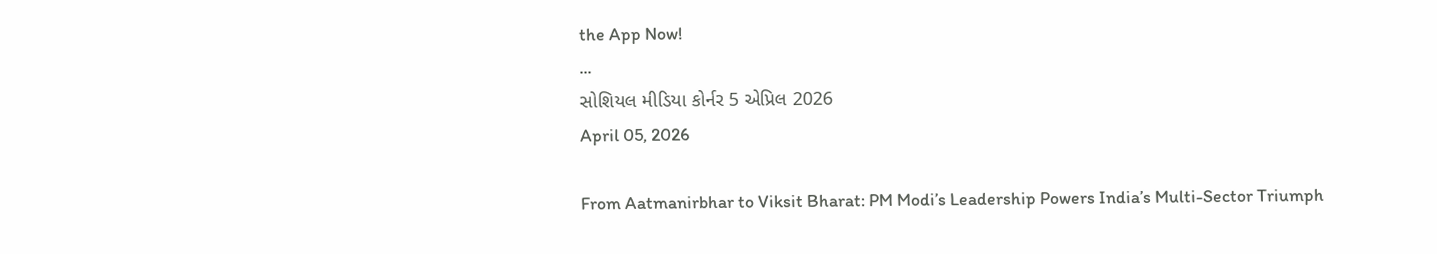the App Now!
...
સોશિયલ મીડિયા કોર્નર 5 એપ્રિલ 2026
April 05, 2026

From Aatmanirbhar to Viksit Bharat: PM Modi’s Leadership Powers India’s Multi-Sector Triumph